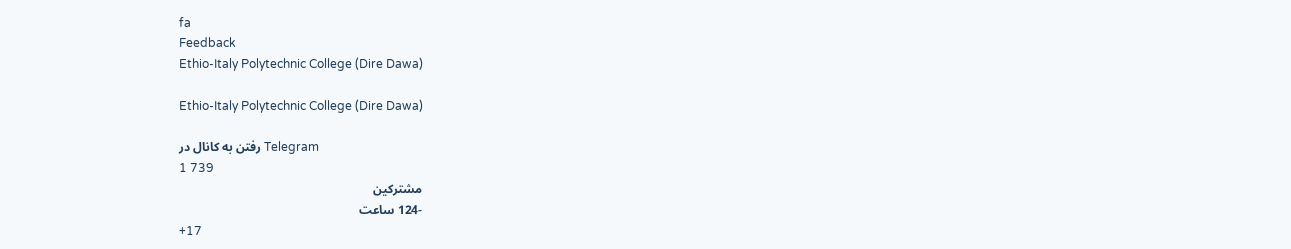fa
Feedback
Ethio-Italy Polytechnic College (Dire Dawa)

Ethio-Italy Polytechnic College (Dire Dawa)

رفتن به کانال در Telegram
1 739
مشترکین
-124 ساعت
+17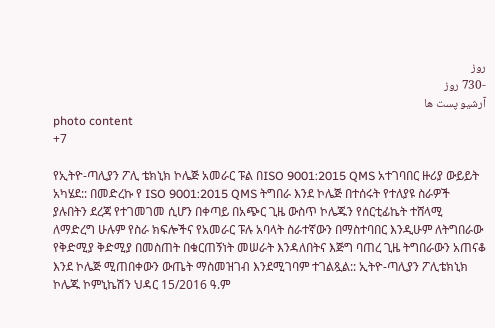روز
-730 روز
آرشیو پست ها
photo content
+7

የኢትዮ-ጣሊያን ፖሊ ቴክኒክ ኮሌጅ አመራር ፑል በISO 9001:2015 QMS አተገባበር ዙሪያ ውይይት አካሄደ:: በመድረኩ የ ISO 9001:2015 QMS ትግበራ እንደ ኮሌጅ በተሰሩት የተለያዩ ስራዎች ያሉበትን ደረጃ የተገመገመ ሲሆን በቀጣይ በአጭር ጊዜ ውስጥ ኮሌጁን የሰርቲፊኬት ተሸላሚ ለማድረግ ሁሉም የስራ ክፍሎችና የአመራር ፑሉ አባላት ስራተኛውን በማስተባበር እንዲሁም ለትግበራው የቅድሚያ ቅድሚያ በመስጠት በቁርጠኝነት መሠራት እንዳለበትና እጅግ ባጠረ ጊዜ ትግበራውን አጠናቆ እንደ ኮሌጅ ሚጠበቀውን ውጤት ማስመዝገብ እንደሚገባም ተገልጿል:: ኢትዮ-ጣሊያን ፖሊቴክኒክ ኮሌጁ ኮምኒኬሽን ህዳር 15/2016 ዓ.ም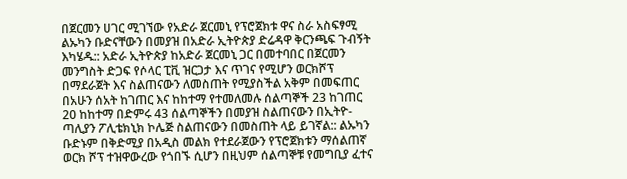በጀርመን ሀገር ሚገኘው የአድራ ጀርመኒ የፕሮጀክቱ ዋና ስራ አስፍፃሚ ልኡካን ቡድናቸውን በመያዝ በአድራ ኢትዮጵያ ድሬዳዋ ቅርንጫፍ ጉብኝት እካሄዱ:: አድራ ኢትዮጵያ ከአድራ ጀርመኒ ጋር በመተባበር በጀርመን መንግስት ድጋፍ የሶላር ፒቪ ዝርጋታ እና ጥገና የሚሆን ወርክሾፕ በማደራጀት እና ስልጠናውን ለመስጠት የሚያስችል አቅም በመፍጠር በአሁን ሰአት ከገጠር እና ከከተማ የተመለመሉ ሰልጣኞች 23 ከገጠር 20 ከከተማ በድምሩ 43 ሰልጣኞችን በመያዝ ስልጠናውን በኢትዮ-ጣሊያን ፖሊቴክኒክ ኮሌጅ ስልጠናውን በመስጠት ላይ ይገኛል:: ልኡካን ቡድኑም በቅድሚያ በአዲስ መልክ የተደራጀውን የፕሮጀክቱን ማሰልጠኛ ወርክ ሾፕ ተዝዋውረው የጎበኙ ሲሆን በዚህም ሰልጣኞቹ የመግቢያ ፈተና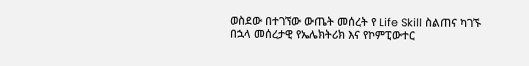ወስደው በተገኘው ውጤት መሰረት የ Life Skill ስልጠና ካገኙ በኋላ መሰረታዊ የኤሌክትሪክ እና የኮምፒውተር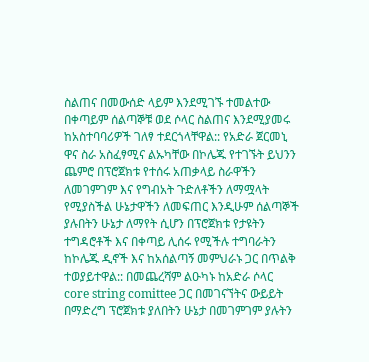ስልጠና በመውሰድ ላይም እንደሚገኙ ተመልተው በቀጣይም ሰልጣኞቹ ወደ ሶላር ስልጠና እንደሚያመሩ ከአስተባባሪዎች ገለፃ ተደርጎላቸዋል:: የአድራ ጀርመኒ ዋና ስራ አስፈፃሚና ልኡካቸው በኮሌጁ የተገኙት ይህንን ጨምሮ በፕሮጀክቱ የተሰሩ አጠቃላይ ስራዋችን ለመገምገም እና የግብአት ጉድለቶችን ለማሟላት የሚያስችል ሁኔታዋችን ለመፍጠር እንዲሁም ሰልጣኞች ያሉበትን ሁኔታ ለማየት ሲሆን በፕሮጀክቱ የታዩትን ተግዳሮቶች እና በቀጣይ ሊሰሩ የሚችሉ ተግባራትን ከኮሌጁ ዲኖች እና ከአሰልጣኝ መምህራኑ ጋር በጥልቅ ተወያይተዋል:: በመጨረሻም ልዑካኑ ከአድራ ሶላር core string comittee ጋር በመገናኘትና ውይይት በማድረግ ፕሮጀክቱ ያለበትን ሁኔታ በመገምገም ያሉትን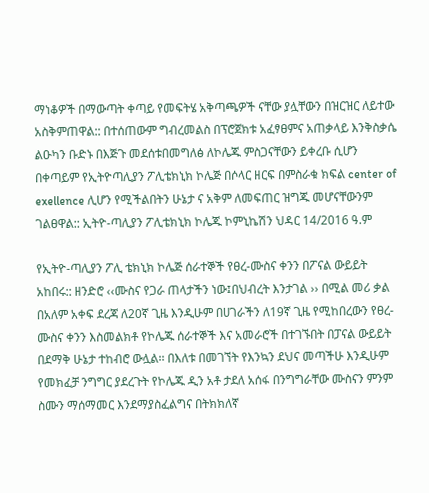ማነቆዎች በማውጣት ቀጣይ የመፍትሄ አቅጣጫዎች ናቸው ያሏቸውን በዝርዝር ለይተው አስቅምጠዋል:: በተሰጠውም ግብረመልስ በፕሮጀክቱ አፈፃፀምና አጠቃላይ እንቅስቃሴ ልዑካን ቡድኑ በእጅጉ መደሰቱበመግለፅ ለኮሌጁ ምስጋናቸውን ይቀረቡ ሲሆን በቀጣይም የኢትዮጣሊያን ፖሊቴክኒክ ኮሌጅ በሶላር ዘርፍ በምስራቁ ክፍል center of exellence ሊሆን የሚችልበትን ሁኔታ ና አቅም ለመፍጠር ዝግጁ መሆናቸውንም ገልፀዋል:: ኢትዮ-ጣሊያን ፖሊቴክኒክ ኮሌጁ ኮምኒኬሽን ህዳር 14/2016 ዓ.ም

የኢትዮ-ጣሊያን ፖሊ ቴክኒክ ኮሌጅ ሰራተኞች የፀረ-ሙስና ቀንን በፖናል ውይይት አከበሩ:: ዘንድሮ ‹‹ሙስና የጋራ ጠላታችን ነው፤በህብረት እንታገል ›› በሚል መሪ ቃል በአለም አቀፍ ደረጃ ለ20ኛ ጊዜ እንዲሁም በሀገራችን ለ19ኛ ጊዜ የሚከበረውን የፀረ- ሙስና ቀንን እስመልክቶ የኮሌጁ ሰራተኞች እና አመራሮች በተገኙበት በፓናል ውይይት በደማቅ ሁኔታ ተከብሮ ውሏል፡፡ በእለቱ በመገኘት የእንኳን ደህና መጣችሁ እንዲሁም የመክፈቻ ንግግር ያደረጉት የኮሌጁ ዲን አቶ ታደለ አሰፋ በንግግራቸው ሙስናን ምንም ስሙን ማሰማመር እንደማያስፈልግና በትክክለኛ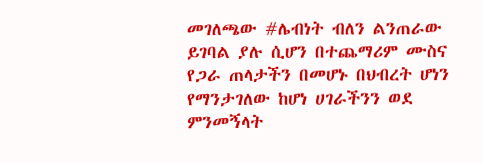መገለጫው #ሌብነት ብለን ልንጠራው ይገባል ያሉ ሲሆን በተጨማሪም ሙስና የጋራ ጠላታችን በመሆኑ በህብረት ሆነን የማንታገለው ከሆነ ሀገራችንን ወደ ምንመኝላት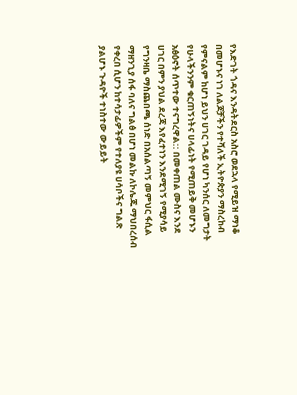የእድገት ጎዳና እንዳትደርስ አስሮ ወደኋላ የሚይዝ ማነቆ በመሆኑና ነገ ለልጆቻችን የተሻለች ኢትዮጵያን ማስረከብ የምናልም ከሆነ ይህን ሀገር ገዳይ የሆነ ካንሰር ለመግታት የሁላችንንም ቁርጠኝነትና ሀላፊነት የሚጠይቅ መሆኑን አፅዕኖት ሰጥተው ተናግረዋል:: በመቀጠል ሙስና እንደ ሀገር በምን ያህል ደረጃ እየፈተነን እንደሚገኝ የሚያሳይ የግንዛቤ ማስጨበጫ ሰነድ በአሰልጣኝ መምህር ፋሲል ማዘንጊያ ሰፋ ባለና ግልፅ በሆነ መልኩ ለኮሌጁ ማህበረሰብ የቀረበ ሲሆን ከተሳታፊዎችም የተለያዩ ሀሳቦችና ግልጽ ያልሆኑ ጉዳዮች ተነስተው ውይይት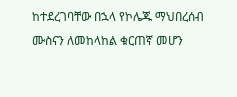ከተደረገባቸው በኋላ የኮሌጁ ማህበረሰብ ሙስናን ለመከላከል ቁርጠኛ መሆን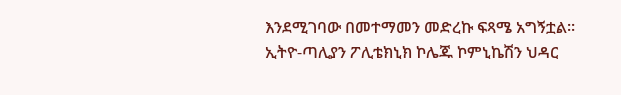እንደሚገባው በመተማመን መድረኩ ፍጻሜ አግኝቷል፡፡ ኢትዮ-ጣሊያን ፖሊቴክኒክ ኮሌጁ ኮምኒኬሽን ህዳር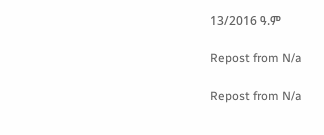13/2016 ዓ.ም

Repost from N/a

Repost from N/a